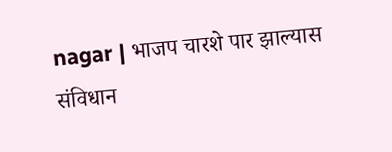nagar | भाजप चारशे पार झाल्यास संविधान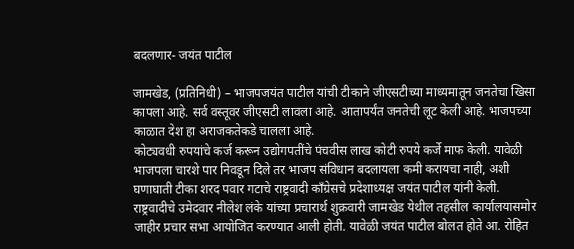बदलणार- जयंत पाटील

जामखेड, (प्रतिनिधी) – भाजपजयंत पाटील यांची टीकाने जीएसटीच्या माध्यमातून जनतेचा खिसा कापला आहे. सर्व वस्तूवर जीएसटी लावला आहे. आतापर्यंत जनतेची लूट केली आहे. भाजपच्या काळात देश हा अराजकतेकडे चालला आहे.
कोट्यवधी रुपयांचे कर्ज करून उद्योगपतींचे पंचवीस लाख कोटी रुपये कर्जे माफ केली. यावेळी भाजपला चारशे पार निवडून दिले तर भाजप संविधान बदलायला कमी करायचा नाही, अशी घणाघाती टीका शरद पवार गटाचे राष्ट्रवादी काँग्रेसचे प्रदेशाध्यक्ष जयंत पाटील यांनी केली.
राष्ट्रवादीचे उमेदवार नीलेश लंके यांच्या प्रचारार्थ शुक्रवारी जामखेड येथील तहसील कार्यालयासमोर जाहीर प्रचार सभा आयोजित करण्यात आली होती. यावेळी जयंत पाटील बोलत होते आ. रोहित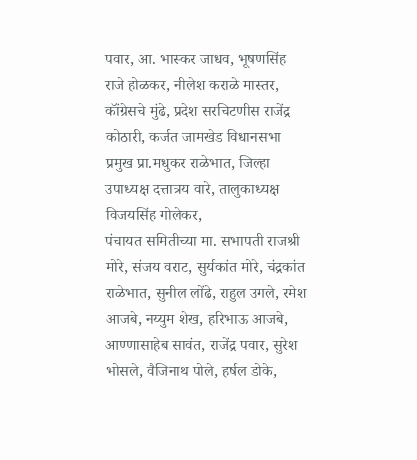पवार, आ. भास्कर जाधव, भूषणसिंह राजे होळकर, नीलेश कराळे मास्तर, कॉंग्रेसचे मुंढे, प्रदेश सरचिटणीस राजेंद्र कोठारी, कर्जत जामखेड विधानसभा प्रमुख प्रा.मधुकर राळेभात, जिल्हा उपाध्यक्ष दत्तात्रय वारे, तालुकाध्यक्ष विजयसिंह गोलेकर,
पंचायत समितीच्या मा. सभापती राजश्री मोरे, संजय वराट, सुर्यकांत मोरे, चंद्रकांत राळेभात, सुनील लोंढे, राहुल उगले, रमेश आजबे, नय्युम शेख, हरिभाऊ आजबे, आण्णासाहेब सावंत, राजेंद्र पवार, सुरेश भोसले, वैजिनाथ पोले, हर्षल डोके,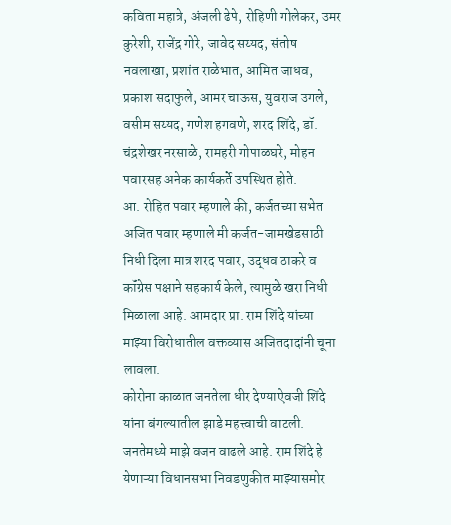कविता महात्रे, अंजली ढेपे, रोहिणी गोलेकर, उमर कुरेशी, राजेंद्र गोरे, जावेद सय्यद, संतोष नवलाखा, प्रशांत राळेभात, आमित जाधव, प्रकाश सदाफुले, आमर चाऊस, युवराज उगले, वसीम सय्यद, गणेश हगवणे, शरद शिंदे, डॉ. चंद्रशेखर नरसाळे, रामहरी गोपाळघरे, मोहन पवारसह अनेक कार्यकर्ते उपस्थित होते.
आ. रोहित पवार म्हणाले की, कर्जतच्या सभेत अजित पवार म्हणाले मी कर्जत-जामखेडसाठी निधी दिला मात्र शरद पवार, उद्धव ठाकरे व कॉंग्रेस पक्षाने सहकार्य केले, त्यामुळे खरा निधी मिळाला आहे. आमदार प्रा. राम शिंदे यांच्या माझ्या विरोधातील वक्तव्यास अजितदादांनी चूना लावला.
कोरोना काळात जनतेला धीर देण्याऐवजी शिंदे यांना बंगल्यातील झाडे महत्त्वाची वाटली. जनतेमध्ये माझे वजन वाढले आहे. राम शिंदे हे येणाऱ्या विधानसभा निवडणुकीत माझ्यासमोर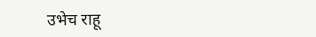उभेच राहू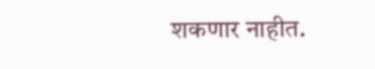शकणार नाहीत.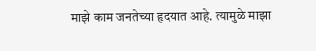माझे काम जनतेच्या हृदयात आहे. त्यामुळे माझा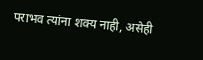पराभव त्यांना शक्य नाही, असेही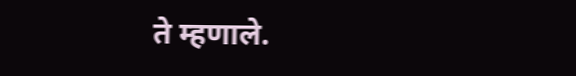ते म्हणाले.